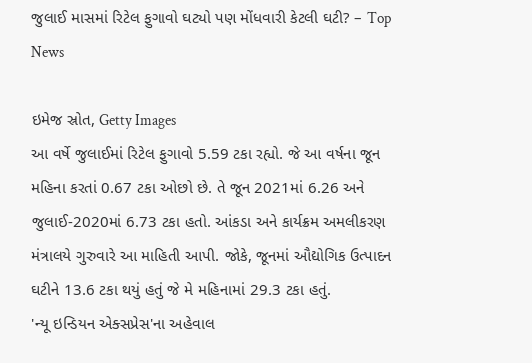જુલાઈ માસમાં રિટેલ ફુગાવો ઘટ્યો પણ મોંધવારી કેટલી ઘટી? – Top News

ઇમેજ સ્રોત, Getty Images
આ વર્ષે જુલાઈમાં રિટેલ ફુગાવો 5.59 ટકા રહ્યો. જે આ વર્ષના જૂન મહિના કરતાં 0.67 ટકા ઓછો છે. તે જૂન 2021માં 6.26 અને જુલાઈ-2020માં 6.73 ટકા હતો. આંકડા અને કાર્યક્રમ અમલીકરણ મંત્રાલયે ગુરુવારે આ માહિતી આપી. જોકે, જૂનમાં ઔદ્યોગિક ઉત્પાદન ઘટીને 13.6 ટકા થયું હતું જે મે મહિનામાં 29.3 ટકા હતું.
'ન્યૂ ઇન્ડિયન એક્સપ્રેસ'ના અહેવાલ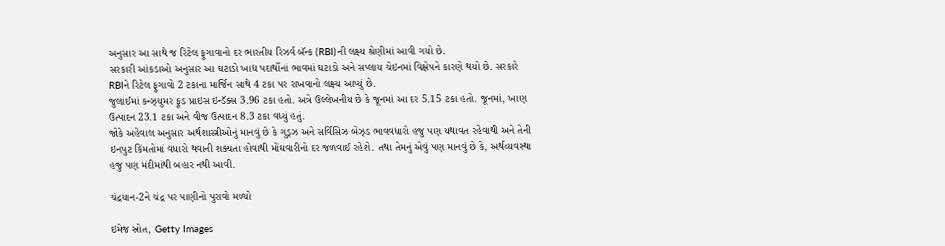અનુસાર આ સાથે જ રિટેલ ફુગાવાનો દર ભારતીય રિઝર્વ બૅન્ક (RBI)ની લક્ષ્ય શ્રેણીમાં આવી ગયો છે.
સરકારી આંકડાઓ અનુસાર આ ઘટાડો ખાદ્ય પદાર્થોનાં ભાવમાં ઘટાડો અને સપ્લાય ચેઇનમાં વિક્ષેપને કારણે થયો છે. સરકારે RBIને રિટેલ ફુગાવો 2 ટકાના માર્જિન સાથે 4 ટકા પર રાખવાનો લક્ષ્ય આપ્યું છે.
જુલાઈમાં કન્ઝ્યુમર ફૂડ પ્રાઇસ ઇન્ડૅક્સ 3.96 ટકા હતો. અત્રે ઉલ્લેખનીય છે કે જૂનમાં આ દર 5.15 ટકા હતો. જૂનમાં, ખાણ ઉત્પાદન 23.1 ટકા અને વીજ ઉત્પાદન 8.3 ટકા વધ્યું હતું.
જોકે અહેવાલ અનુસાર અર્થશાસ્ત્રીઓનું માનવું છે કે ગુડ્ઝ અને સર્વિસિઝ બેઝ્ડ ભાવવધારો હજુ પણ યથાવત રહેવાથી અને તેની ઇનપુટ કિંમતોમાં વધારો થવાની શક્યતા હોવાથી મોંઘવારીનો દર જળવાઈ રહેશે. તથા તેમનું એવું પણ માનવું છે કે, અર્થવ્યવસ્થા હજુ પણ મંદીમાંથી બહાર નથી આવી.

ચંદ્રયાન-2ને ચંદ્ર પર પાણીનો પુરાવો મળ્યો

ઇમેજ સ્રોત, Getty Images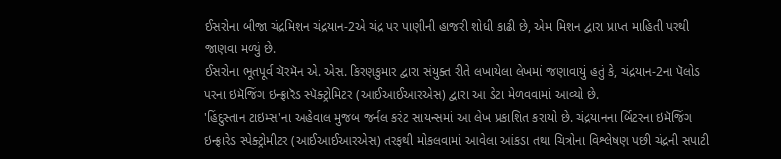ઈસરોના બીજા ચંદ્રમિશન ચંદ્રયાન-2એ ચંદ્ર પર પાણીની હાજરી શોધી કાઢી છે, એમ મિશન દ્વારા પ્રાપ્ત માહિતી પરથી જાણવા મળ્યું છે.
ઈસરોના ભૂતપૂર્વ ચૅરમૅન એ. એસ. કિરણકુમાર દ્વારા સંયુક્ત રીતે લખાયેલા લેખમાં જણાવાયું હતું કે, ચંદ્રયાન-2ના પૅલોડ પરના ઇમૅજિંગ ઇન્ફ્રારૅડ સ્પૅક્ટ્રોમિટર (આઈઆઈઆરએસ) દ્વારા આ ડેટા મેળવવામાં આવ્યો છે.
'હિંદુસ્તાન ટાઇમ્સ'ના અહેવાલ મુજબ જર્નલ કરંટ સાયન્સમાં આ લેખ પ્રકાશિત કરાયો છે. ચંદ્રયાનના ર્બિટરના ઇમૅજિંગ ઇન્ફ્રારેડ સ્પેક્ટ્રોમીટર (આઈઆઈઆરએસ) તરફથી મોકલવામાં આવેલા આંકડા તથા ચિત્રોના વિશ્લેષણ પછી ચંદ્રની સપાટી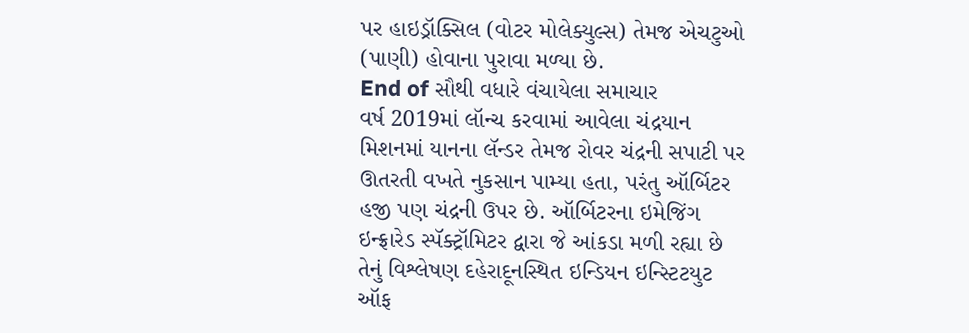પર હાઇડ્રૉક્સિલ (વોટર મોલેક્યુલ્સ) તેમજ એચટુઓ (પાણી) હોવાના પુરાવા મળ્યા છે.
End of સૌથી વધારે વંચાયેલા સમાચાર
વર્ષ 2019માં લૉન્ચ કરવામાં આવેલા ચંદ્રયાન મિશનમાં યાનના લૅન્ડર તેમજ રોવર ચંદ્રની સપાટી પર ઊતરતી વખતે નુકસાન પામ્યા હતા, પરંતુ ઑર્બિટર હજી પણ ચંદ્રની ઉપર છે. ઑર્બિટરના ઇમેજિંગ ઇન્ફ્રારેડ સ્પૅક્ટ્રૉમિટર દ્વારા જે આંકડા મળી રહ્યા છે તેનું વિશ્લેષણ દહેરાદૂનસ્થિત ઇન્ડિયન ઇન્સ્ટિટયુટ ઑફ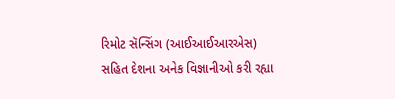રિમોટ સૅન્સિંગ (આઈઆઈઆરએસ) સહિત દેશના અનેક વિજ્ઞાનીઓ કરી રહ્યા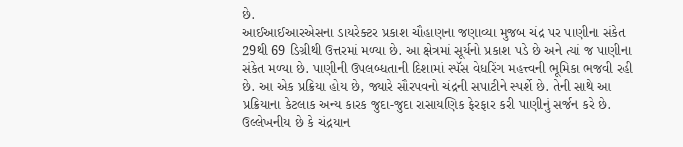છે.
આઈઆઈઆરએસના ડાયરેક્ટર પ્રકાશ ચૌહાણના જણાવ્યા મુજબ ચંદ્ર પર પાણીના સંકેત 29થી 69 ડિગ્રીથી ઉત્તરમાં મળ્યા છે. આ ક્ષેત્રમાં સૂર્યનો પ્રકાશ પડે છે અને ત્યાં જ પાણીના સંકેત મળ્યા છે. પાણીની ઉપલબ્ધતાની દિશામાં સ્પૅસ વેધરિંગ મહત્ત્વની ભૂમિકા ભજવી રહી છે. આ એક પ્રક્રિયા હોય છે, જ્યારે સૌરપવનો ચંદ્રની સપાટીને સ્પર્શે છે. તેની સાથે આ પ્રક્રિયાના કેટલાક અન્ય કારક જુદા-જુદા રાસાયણિક ફેરફાર કરી પાણીનું સર્જન કરે છે.
ઉલ્લેખનીય છે કે ચંદ્રયાન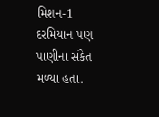મિશન-1 દરમિયાન પણ પાણીના સંકેત મળ્યા હતા.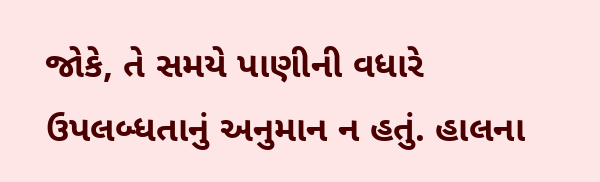જોકે, તે સમયે પાણીની વધારે ઉપલબ્ધતાનું અનુમાન ન હતું. હાલના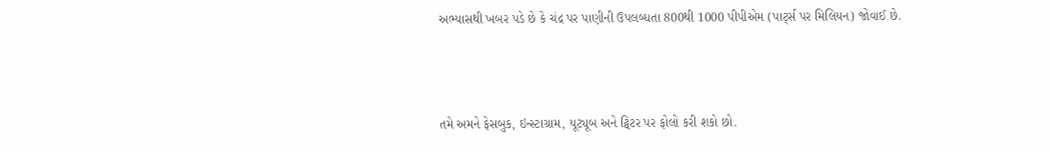અભ્યાસથી ખબર પડે છે કે ચંદ્ર પર પાણીની ઉપલબ્ધતા 800થી 1000 પીપીએમ (પાર્ટ્સ પર મિલિયન) જોવાઈ છે.



તમે અમને ફેસબુક, ઇન્સ્ટાગ્રામ, યૂટ્યૂબ અને ટ્વિટર પર ફોલો કરી શકો છો.